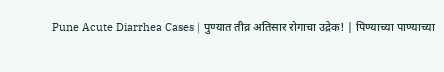Pune Acute Diarrhea Cases | पुण्यात तीव्र अतिसार रोगाचा उद्रेक! | पिण्याच्या पाण्याच्या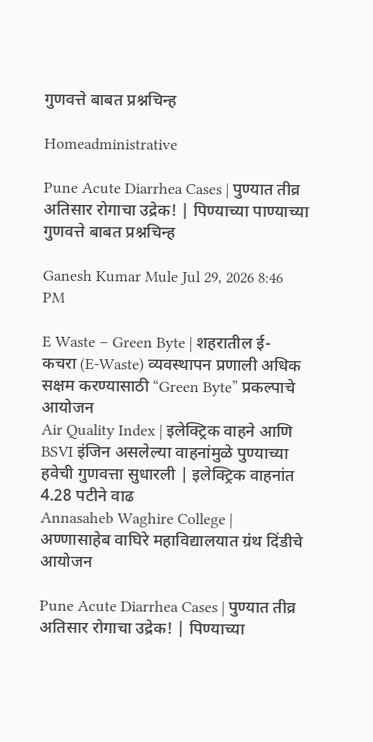गुणवत्ते बाबत प्रश्नचिन्ह

Homeadministrative

Pune Acute Diarrhea Cases | पुण्यात तीव्र अतिसार रोगाचा उद्रेक! | पिण्याच्या पाण्याच्या गुणवत्ते बाबत प्रश्नचिन्ह

Ganesh Kumar Mule Jul 29, 2026 8:46 PM

E Waste – Green Byte | शहरातील ई-कचरा (E-Waste) व्यवस्थापन प्रणाली अधिक सक्षम करण्यासाठी “Green Byte” प्रकल्पाचे आयोजन
Air Quality Index | इलेक्ट्रिक वाहने आणि BSVI इंजिन असलेल्या वाहनांमुळे पुण्याच्या हवेची गुणवत्ता सुधारली | इलेक्ट्रिक वाहनांत 4.28 पटीने वाढ
Annasaheb Waghire College | अण्णासाहेब वाघिरे महाविद्यालयात ग्रंथ दिंडीचे आयोजन

Pune Acute Diarrhea Cases | पुण्यात तीव्र अतिसार रोगाचा उद्रेक! | पिण्याच्या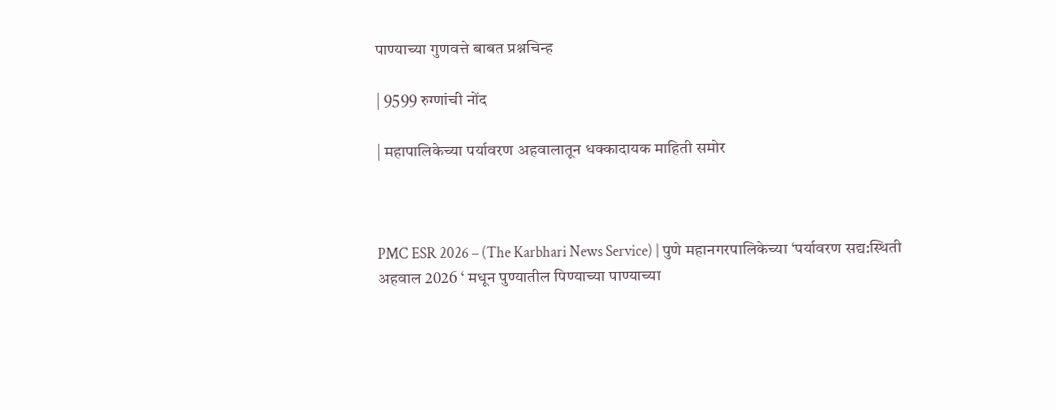पाण्याच्या गुणवत्ते बाबत प्रश्नचिन्ह

| 9599 रुग्णांची नोंद

| महापालिकेच्या पर्यावरण अहवालातून धक्कादायक माहिती समोर



PMC ESR 2026 – (The Karbhari News Service) | पुणे महानगरपालिकेच्या ‘पर्यावरण सद्य:स्थिती अहवाल 2026 ‘ मधून पुण्यातील पिण्याच्या पाण्याच्या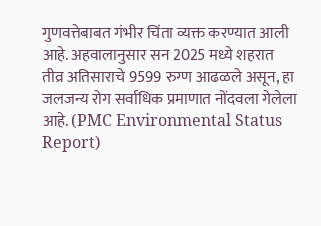गुणवत्तेबाबत गंभीर चिंता व्यक्त करण्यात आली आहे. अहवालानुसार सन 2025 मध्ये शहरात तीव्र अतिसाराचे 9599 रुग्ण आढळले असून, हा जलजन्य रोग सर्वाधिक प्रमाणात नोंदवला गेलेला आहे. (PMC Environmental Status Report)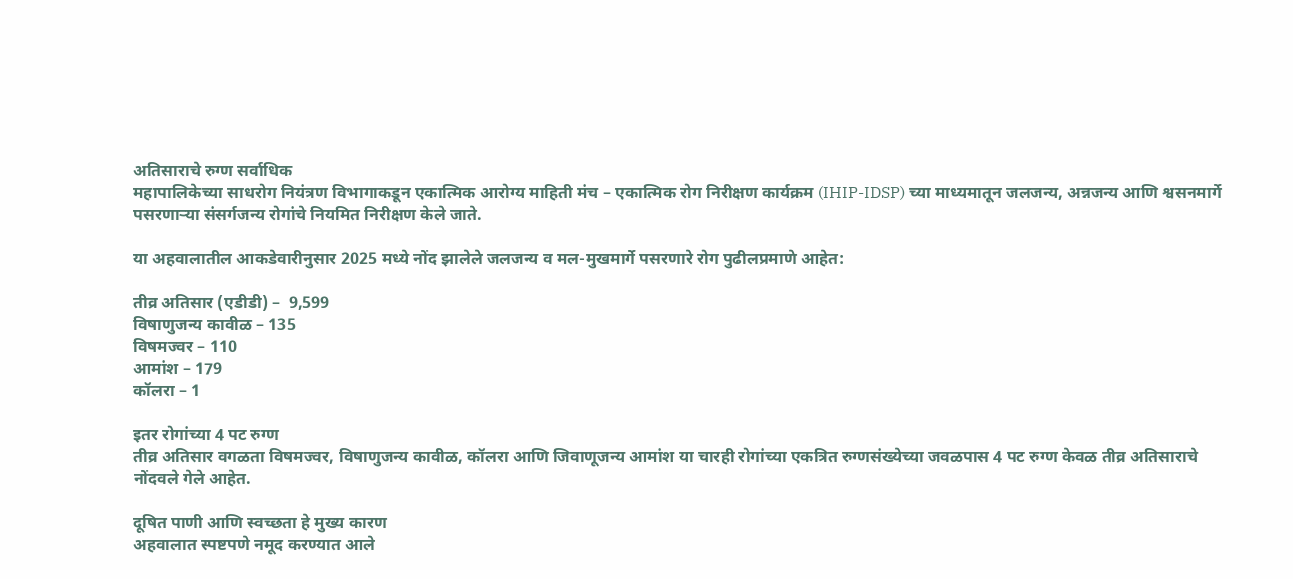अतिसाराचे रुग्ण सर्वाधिक
महापालिकेच्या साधरोग नियंत्रण विभागाकडून एकात्मिक आरोग्य माहिती मंच – एकात्मिक रोग निरीक्षण कार्यक्रम (IHIP-IDSP) च्या माध्यमातून जलजन्य, अन्नजन्य आणि श्वसनमार्गे पसरणाऱ्या संसर्गजन्य रोगांचे नियमित निरीक्षण केले जाते.

या अहवालातील आकडेवारीनुसार 2025 मध्ये नोंद झालेले जलजन्य व मल-मुखमार्गे पसरणारे रोग पुढीलप्रमाणे आहेत:

तीव्र अतिसार (एडीडी) –  9,599
विषाणुजन्य कावीळ – 135
विषमज्वर – 110
आमांश – 179
कॉलरा – 1

इतर रोगांच्या 4 पट रुग्ण
तीव्र अतिसार वगळता विषमज्वर, विषाणुजन्य कावीळ, कॉलरा आणि जिवाणूजन्य आमांश या चारही रोगांच्या एकत्रित रुग्णसंख्येच्या जवळपास 4 पट रुग्ण केवळ तीव्र अतिसाराचे नोंदवले गेले आहेत.

दूषित पाणी आणि स्वच्छता हे मुख्य कारण
अहवालात स्पष्टपणे नमूद करण्यात आले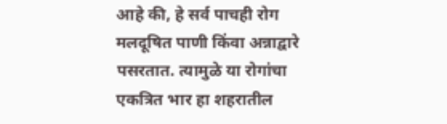आहे की, हे सर्व पाचही रोग मलदूषित पाणी किंवा अन्नाद्वारे पसरतात. त्यामुळे या रोगांचा एकत्रित भार हा शहरातील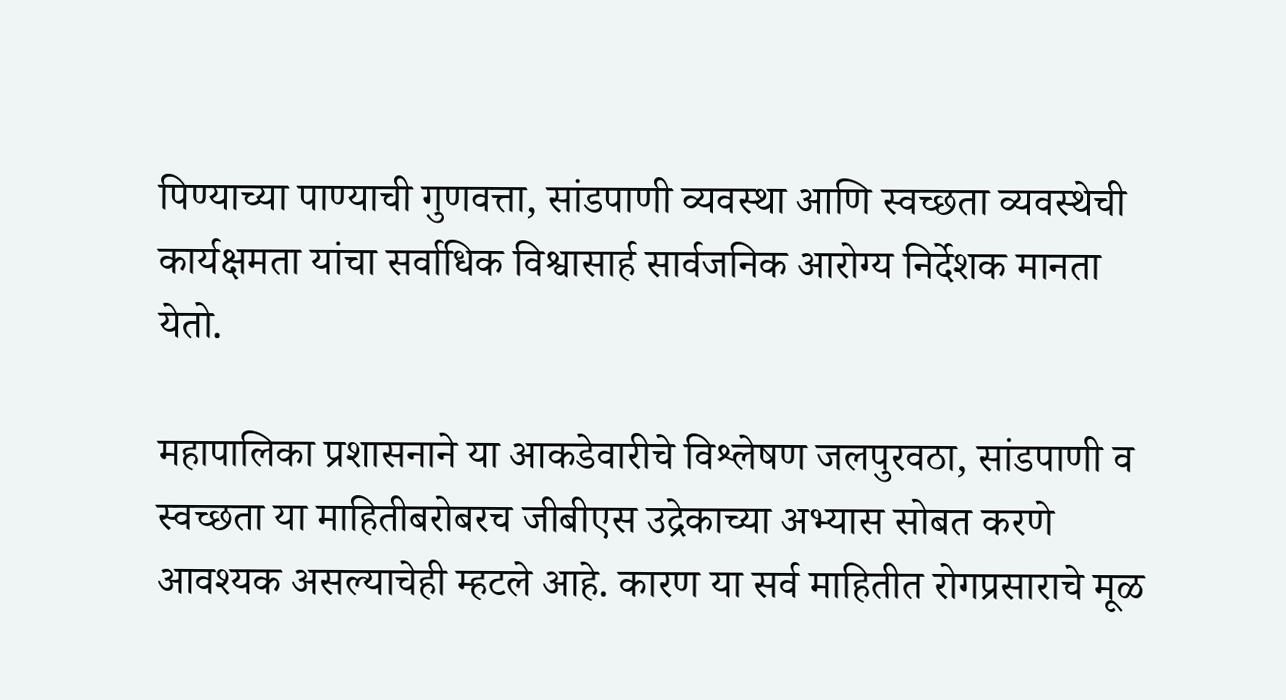पिण्याच्या पाण्याची गुणवत्ता, सांडपाणी व्यवस्था आणि स्वच्छता व्यवस्थेची कार्यक्षमता यांचा सर्वाधिक विश्वासार्ह सार्वजनिक आरोग्य निर्देशक मानता येतो.

महापालिका प्रशासनाने या आकडेवारीचे विश्लेषण जलपुरवठा, सांडपाणी व स्वच्छता या माहितीबरोबरच जीबीएस उद्रेकाच्या अभ्यास सोबत करणे आवश्यक असल्याचेही म्हटले आहे. कारण या सर्व माहितीत रोगप्रसाराचे मूळ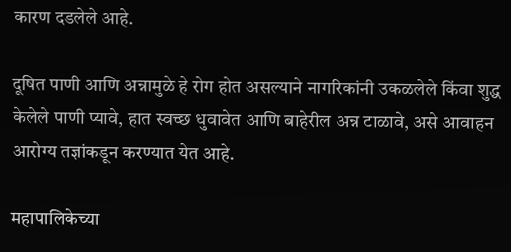कारण दडलेले आहे.

दूषित पाणी आणि अन्नामुळे हे रोग होत असल्याने नागरिकांनी उकळलेले किंवा शुद्ध केलेले पाणी प्यावे, हात स्वच्छ धुवावेत आणि बाहेरील अन्न टाळावे, असे आवाहन आरोग्य तज्ञांकडून करण्यात येत आहे.

महापालिकेच्या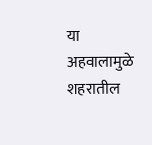या अहवालामुळे शहरातील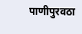पाणीपुरवठा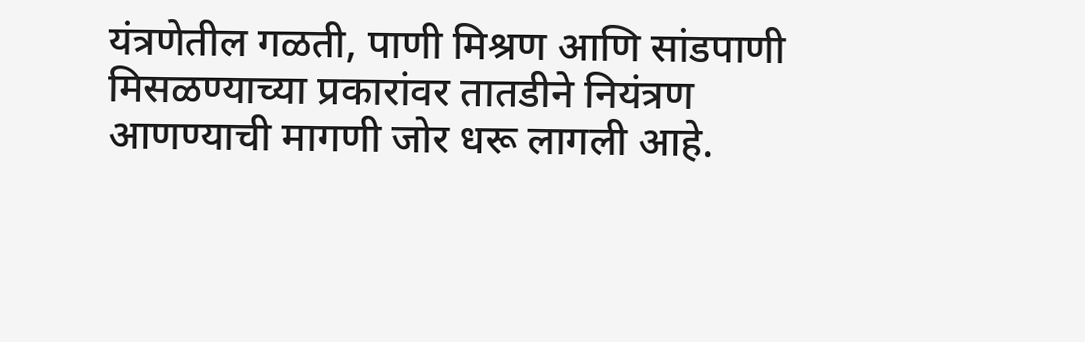यंत्रणेतील गळती, पाणी मिश्रण आणि सांडपाणी मिसळण्याच्या प्रकारांवर तातडीने नियंत्रण आणण्याची मागणी जोर धरू लागली आहे.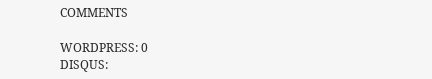COMMENTS

WORDPRESS: 0
DISQUS: